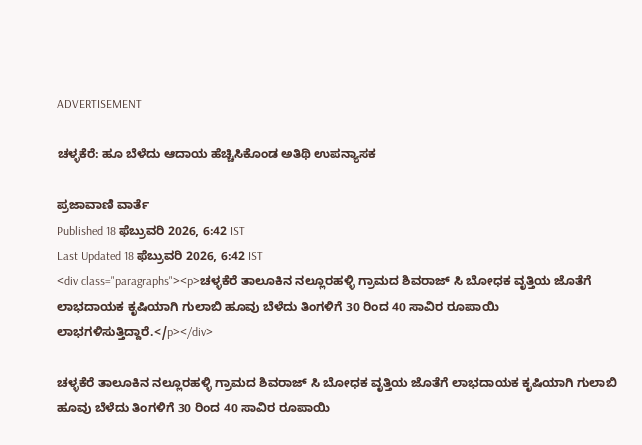ADVERTISEMENT

ಚಳ್ಳಕೆರೆ: ಹೂ ಬೆಳೆದು ಆದಾಯ ಹೆಚ್ಚಿಸಿಕೊಂಡ ಅತಿಥಿ ಉಪನ್ಯಾಸಕ

ಪ್ರಜಾವಾಣಿ ವಾರ್ತೆ
Published 18 ಫೆಬ್ರುವರಿ 2026, 6:42 IST
Last Updated 18 ಫೆಬ್ರುವರಿ 2026, 6:42 IST
<div class="paragraphs"><p>ಚಳ್ಳಕೆರೆ ತಾಲೂಕಿನ ನಲ್ಲೂರಹಳ್ಳಿ ಗ್ರಾಮದ ಶಿವರಾಜ್ ಸಿ ಬೋಧಕ ವೃತ್ತಿಯ ಜೊತೆಗೆ ಲಾಭದಾಯಕ ಕೃಷಿಯಾಗಿ ಗುಲಾಬಿ ಹೂವು ಬೆಳೆದು ತಿಂಗಳಿಗೆ 30 ರಿಂದ 40 ಸಾವಿರ ರೂಪಾಯಿ ಲಾಭಗಳಿಸುತ್ತಿದ್ದಾರೆ.</p></div>

ಚಳ್ಳಕೆರೆ ತಾಲೂಕಿನ ನಲ್ಲೂರಹಳ್ಳಿ ಗ್ರಾಮದ ಶಿವರಾಜ್ ಸಿ ಬೋಧಕ ವೃತ್ತಿಯ ಜೊತೆಗೆ ಲಾಭದಾಯಕ ಕೃಷಿಯಾಗಿ ಗುಲಾಬಿ ಹೂವು ಬೆಳೆದು ತಿಂಗಳಿಗೆ 30 ರಿಂದ 40 ಸಾವಿರ ರೂಪಾಯಿ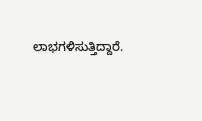ಲಾಭಗಳಿಸುತ್ತಿದ್ದಾರೆ.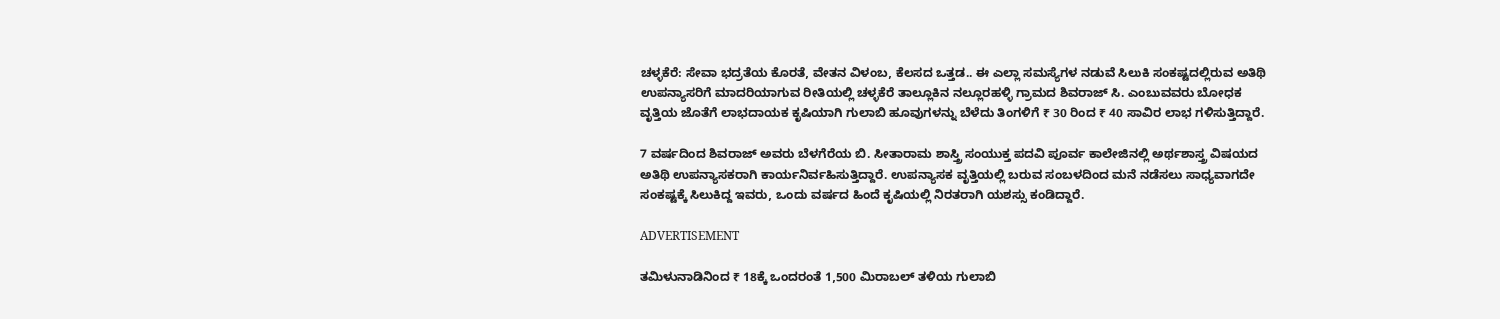ಚಳ್ಳಕೆರೆ: ಸೇವಾ ಭದ್ರತೆಯ ಕೊರತೆ, ವೇತನ ವಿಳಂಬ, ಕೆಲಸದ ಒತ್ತಡ.. ಈ ಎಲ್ಲಾ ಸಮಸ್ಯೆಗಳ ನಡುವೆ ಸಿಲುಕಿ ಸಂಕಷ್ಟದಲ್ಲಿರುವ ಅತಿಥಿ ಉಪನ್ಯಾಸರಿಗೆ ಮಾದರಿಯಾಗುವ ರೀತಿಯಲ್ಲಿ ಚಳ್ಳಕೆರೆ ತಾಲ್ಲೂಕಿನ ನಲ್ಲೂರಹಳ್ಳಿ ಗ್ರಾಮದ ಶಿವರಾಜ್ ಸಿ. ಎಂಬುವವರು ಬೋಧಕ ವೃತ್ತಿಯ ಜೊತೆಗೆ ಲಾಭದಾಯಕ ಕೃಷಿಯಾಗಿ ಗುಲಾಬಿ ಹೂವುಗಳನ್ನು ಬೆಳೆದು ತಿಂಗಳಿಗೆ ₹ 30 ರಿಂದ ₹ 40 ಸಾವಿರ ಲಾಭ ಗಳಿಸುತ್ತಿದ್ದಾರೆ.

7 ವರ್ಷದಿಂದ ಶಿವರಾಜ್ ಅವರು ಬೆಳಗೆರೆಯ ಬಿ. ಸೀತಾರಾಮ ಶಾಸ್ತ್ರಿ ಸಂಯುಕ್ತ ಪದವಿ ಪೂರ್ವ ಕಾಲೇಜಿನಲ್ಲಿ ಅರ್ಥಶಾಸ್ತ್ರ ವಿಷಯದ ಅತಿಥಿ ಉಪನ್ಯಾಸಕರಾಗಿ ಕಾರ್ಯನಿರ್ವಹಿಸುತ್ತಿದ್ದಾರೆ. ಉಪನ್ಯಾಸಕ ವೃತ್ತಿಯಲ್ಲಿ ಬರುವ ಸಂಬಳದಿಂದ ಮನೆ ನಡೆಸಲು ಸಾಧ್ಯವಾಗದೇ ಸಂಕಷ್ಟಕ್ಕೆ ಸಿಲುಕಿದ್ದ ಇವರು, ಒಂದು ವರ್ಷದ ಹಿಂದೆ ಕೃಷಿಯಲ್ಲಿ ನಿರತರಾಗಿ ಯಶಸ್ಸು ಕಂಡಿದ್ದಾರೆ.

ADVERTISEMENT

ತಮಿಳುನಾಡಿನಿಂದ ₹ 18ಕ್ಕೆ ಒಂದರಂತೆ 1,500 ಮಿರಾಬಲ್ ತಳಿಯ ಗುಲಾಬಿ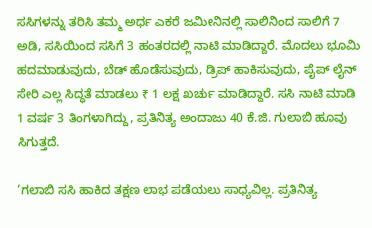ಸಸಿಗಳನ್ನು ತರಿಸಿ ತಮ್ಮ ಅರ್ಧ ಎಕರೆ ಜಮೀನಿನಲ್ಲಿ ಸಾಲಿನಿಂದ ಸಾಲಿಗೆ 7 ಅಡಿ, ಸಸಿಯಿಂದ ಸಸಿಗೆ 3 ಹಂತರದಲ್ಲಿ ನಾಟಿ ಮಾಡಿದ್ದಾರೆ. ಮೊದಲು ಭೂಮಿ ಹದಮಾಡುವುದು, ಬೆಡ್ ಹೊಡೆಸುವುದು, ಡ್ರಿಪ್ ಹಾಕಿಸುವುದು, ಪೈಪ್ ಲೈನ್ ಸೇರಿ ಎಲ್ಲ ಸಿದ್ಧತೆ ಮಾಡಲು ₹ 1 ಲಕ್ಷ ಖರ್ಚು ಮಾಡಿದ್ದಾರೆ. ಸಸಿ ನಾಟಿ ಮಾಡಿ 1 ವರ್ಷ 3 ತಿಂಗಳಾಗಿದ್ದು, ಪ್ರತಿನಿತ್ಯ ಅಂದಾಜು 40 ಕೆ.ಜಿ. ಗುಲಾಬಿ ಹೂವು ಸಿಗುತ್ತದೆ.

‘ಗಲಾಬಿ ಸಸಿ ಹಾಕಿದ ತಕ್ಷಣ ಲಾಭ ಪಡೆಯಲು ಸಾಧ್ಯವಿಲ್ಲ. ಪ್ರತಿನಿತ್ಯ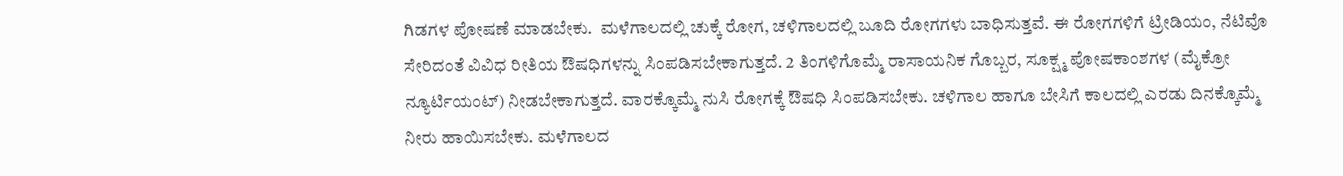ಗಿಡಗಳ ಪೋಷಣೆ ಮಾಡಬೇಕು.  ಮಳೆಗಾಲದಲ್ಲಿ ಚುಕ್ಕೆ ರೋಗ, ಚಳಿಗಾಲದಲ್ಲಿ ಬೂದಿ ರೋಗಗಳು ಬಾಧಿಸುತ್ತವೆ. ಈ ರೋಗಗಳಿಗೆ ಟ್ರೀಡಿಯಂ, ನೆಟಿವೊ ಸೇರಿದಂತೆ ವಿವಿಧ ರೀತಿಯ ಔಷಧಿಗಳನ್ನು ಸಿಂಪಡಿಸಬೇಕಾಗುತ್ತದೆ. 2 ತಿಂಗಳಿಗೊಮ್ಮೆ ರಾಸಾಯನಿಕ ಗೊಬ್ಬರ, ಸೂಕ್ಷ್ಮ ಪೋಷಕಾಂಶಗಳ (ಮೈಕ್ರೋ ನ್ಯೂರ್ಟಿಯಂಟ್) ನೀಡಬೇಕಾಗುತ್ತದೆ. ವಾರಕ್ಕೊಮ್ಮೆ ನುಸಿ ರೋಗಕ್ಕೆ ಔಷಧಿ ಸಿಂಪಡಿಸಬೇಕು. ಚಳಿಗಾಲ ಹಾಗೂ ಬೇಸಿಗೆ ಕಾಲದಲ್ಲಿ ಎರಡು ದಿನಕ್ಕೊಮ್ಮೆ ನೀರು ಹಾಯಿಸಬೇಕು. ಮಳೆಗಾಲದ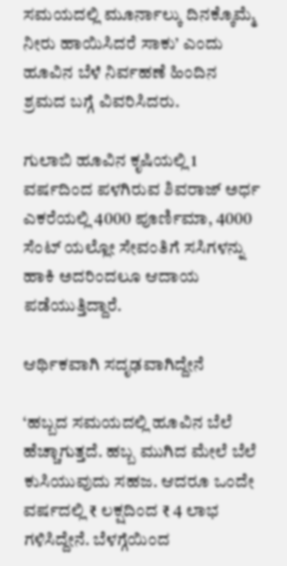ಸಮಯದಲ್ಲಿ ಮೂರ್ನಾಲ್ಕು ದಿನಕ್ಕೊಮ್ಮೆ ನೀರು ಹಾಯಿಸಿದರೆ ಸಾಕು’ ಎಂದು ಹೂವಿನ ಬೆಳೆ ನಿರ್ವಹಣೆ ಹಿಂದಿನ ಶ್ರಮದ ಬಗ್ಗೆ ವಿವರಿಸಿದರು.

ಗುಲಾಬಿ ಹೂವಿನ ಕೃಷಿಯಲ್ಲಿ 1 ವರ್ಷದಿಂದ ಪಳಗಿರುವ ಶಿವರಾಜ್ ಅರ್ಧ ಎಕರೆಯಲ್ಲಿ 4000 ಪೂರ್ಣಿಮಾ, 4000 ಸೆಂಟ್ ಯಲ್ಲೋ ಸೇವಂತಿಗೆ ಸಸಿಗಳನ್ನು ಹಾಕಿ ಅದರಿಂದಲೂ ಆದಾಯ ಪಡೆಯುತ್ತಿದ್ದಾರೆ.

ಆರ್ಥಿಕವಾಗಿ ಸದೃಢವಾಗಿದ್ದೇನೆ

‘ಹಬ್ಬದ ಸಮಯದಲ್ಲಿ ಹೂವಿನ ಬೆಲೆ ಹೆಚ್ಚಾಗುತ್ತದೆ. ಹಬ್ಬ ಮುಗಿದ ಮೇಲೆ ಬೆಲೆ ಕುಸಿಯುವುದು ಸಹಜ. ಆದರೂ ಒಂದೇ ವರ್ಷದಲ್ಲಿ ₹ ಲಕ್ಷದಿಂದ ₹ 4 ಲಾಭ ಗಳಿಸಿದ್ದೇನೆ. ಬೆಳಗ್ಗೆಯಿಂದ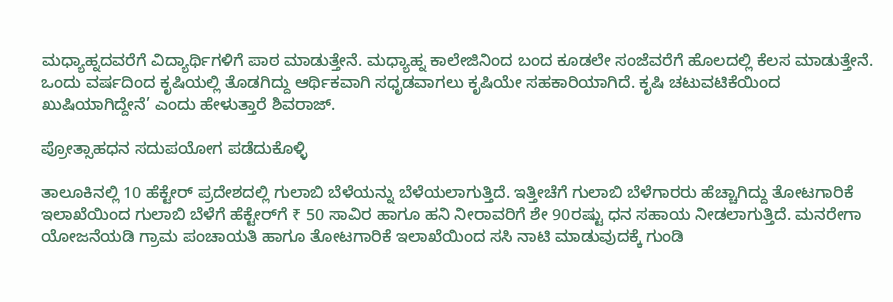ಮಧ್ಯಾಹ್ನದವರೆಗೆ ವಿದ್ಯಾರ್ಥಿಗಳಿಗೆ ಪಾಠ ಮಾಡುತ್ತೇನೆ. ಮಧ್ಯಾಹ್ನ ಕಾಲೇಜಿನಿಂದ ಬಂದ ಕೂಡಲೇ ಸಂಜೆವರೆಗೆ ಹೊಲದಲ್ಲಿ ಕೆಲಸ ಮಾಡುತ್ತೇನೆ. ಒಂದು ವರ್ಷದಿಂದ ಕೃಷಿಯಲ್ಲಿ ತೊಡಗಿದ್ದು ಆರ್ಥಿಕವಾಗಿ ಸಧೃಡವಾಗಲು ಕೃಷಿಯೇ ಸಹಕಾರಿಯಾಗಿದೆ. ಕೃಷಿ ಚಟುವಟಿಕೆಯಿಂದ ಖುಷಿಯಾಗಿದ್ದೇನೆ’ ಎಂದು ಹೇಳುತ್ತಾರೆ ಶಿವರಾಜ್.

ಪ್ರೋತ್ಸಾಹಧನ ಸದುಪಯೋಗ ಪಡೆದುಕೊಳ್ಳಿ

ತಾಲೂಕಿನಲ್ಲಿ 10 ಹೆಕ್ಟೇರ್ ಪ್ರದೇಶದಲ್ಲಿ ಗುಲಾಬಿ ಬೆಳೆಯನ್ನು ಬೆಳೆಯಲಾಗುತ್ತಿದೆ. ಇತ್ತೀಚೆಗೆ ಗುಲಾಬಿ ಬೆಳೆಗಾರರು ಹೆಚ್ಚಾಗಿದ್ದು ತೋಟಗಾರಿಕೆ ಇಲಾಖೆಯಿಂದ ಗುಲಾಬಿ ಬೆಳೆಗೆ ಹೆಕ್ಟೇರ್‌ಗೆ ₹ 50 ಸಾವಿರ ಹಾಗೂ ಹನಿ ನೀರಾವರಿಗೆ ಶೇ 90ರಷ್ಟು ಧನ ಸಹಾಯ ನೀಡಲಾಗುತ್ತಿದೆ. ಮನರೇಗಾ ಯೋಜನೆಯಡಿ ಗ್ರಾಮ ಪಂಚಾಯತಿ ಹಾಗೂ ತೋಟಗಾರಿಕೆ ಇಲಾಖೆಯಿಂದ ಸಸಿ ನಾಟಿ ಮಾಡುವುದಕ್ಕೆ ಗುಂಡಿ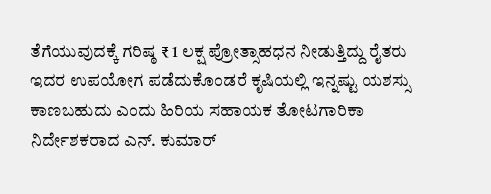ತೆಗೆಯುವುದಕ್ಕೆ ಗರಿಷ್ಠ ₹ 1 ಲಕ್ಷ ಪ್ರೋತ್ಸಾಹಧನ ನೀಡುತ್ತಿದ್ದು ರೈತರು ಇದರ ಉಪಯೋಗ ಪಡೆದುಕೊಂಡರೆ ಕೃಷಿಯಲ್ಲಿ ಇನ್ನಷ್ಟು ಯಶಸ್ಸು ಕಾಣಬಹುದು ಎಂದು ಹಿರಿಯ ಸಹಾಯಕ ತೋಟಗಾರಿಕಾ ನಿರ್ದೇಶಕರಾದ ಎನ್. ಕುಮಾರ್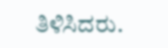ತಿಳಿಸಿದರು.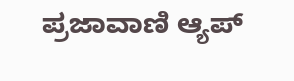ಪ್ರಜಾವಾಣಿ ಆ್ಯಪ್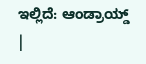ಇಲ್ಲಿದೆ: ಆಂಡ್ರಾಯ್ಡ್ |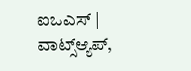ಐಒಎಸ್ | ವಾಟ್ಸ್ಆ್ಯಪ್,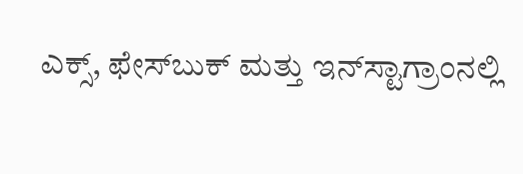ಎಕ್ಸ್, ಫೇಸ್‌ಬುಕ್ ಮತ್ತು ಇನ್‌ಸ್ಟಾಗ್ರಾಂನಲ್ಲಿ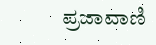ಪ್ರಜಾವಾಣಿ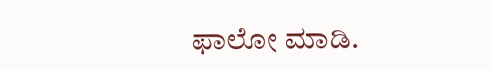ಫಾಲೋ ಮಾಡಿ.